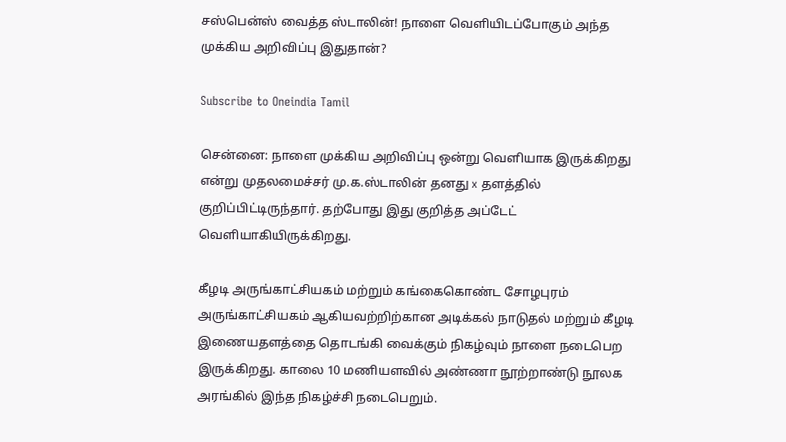சஸ்பென்ஸ் வைத்த ஸ்டாலின்! நாளை வெளியிடப்போகும் அந்த முக்கிய அறிவிப்பு இதுதான்?

Subscribe to Oneindia Tamil

சென்னை: நாளை முக்கிய அறிவிப்பு ஒன்று வெளியாக இருக்கிறது என்று முதலமைச்சர் மு.க.ஸ்டாலின் தனது x தளத்தில் குறிப்பிட்டிருந்தார். தற்போது இது குறித்த அப்டேட் வெளியாகியிருக்கிறது.

கீழடி அருங்காட்சியகம் மற்றும் கங்கைகொண்ட சோழபுரம் அருங்காட்சியகம் ஆகியவற்றிற்கான அடிக்கல் நாடுதல் மற்றும் கீழடி இணையதளத்தை தொடங்கி வைக்கும் நிகழ்வும் நாளை நடைபெற இருக்கிறது. காலை 10 மணியளவில் அண்ணா நூற்றாண்டு நூலக அரங்கில் இந்த நிகழ்ச்சி நடைபெறும்.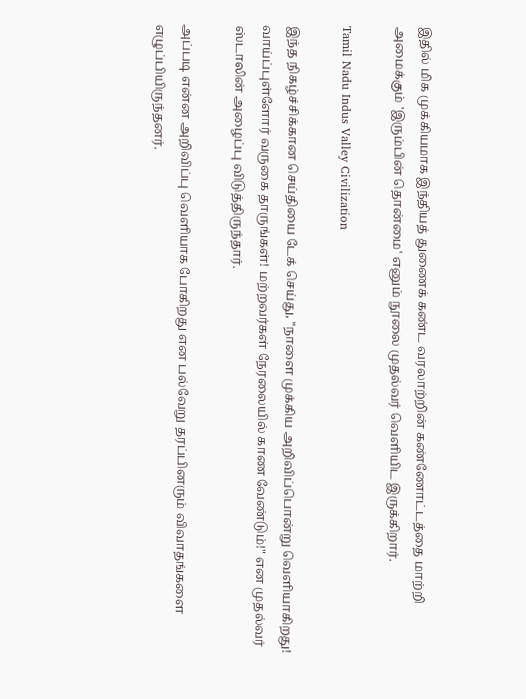இதில் மிக முக்கியமாக இந்தியத் துணைக் கண்ட வரலாற்றின் கண்ணோட்டத்தை மாற்றி அமைக்கும் 'இரும்பின் தொன்மை' எனும் நூலை முதல்வர் வெளியிட இருக்கிறார்.

Tamil Nadu Indus Valley Civilization

இந்த நிகழ்ச்சிக்கான செய்தியை டேக் செய்து, "நாளை முக்கிய அறிவிப்பொன்று வெளியாகிறது! வாய்ப்புள்ளோர் வருகை தாருங்கள்! மற்றவர்கள் நேரலையில் காண வேண்டும்!" என முதல்வர் ஸ்டாலின் அழைப்பு விடுத்திருந்தார்.

அப்படி என்ன அறிவிப்பு வெளியாக போகிறது என பல்வேறு தரப்பினரும் விவாதங்களை எழுப்பியிருந்தனர்.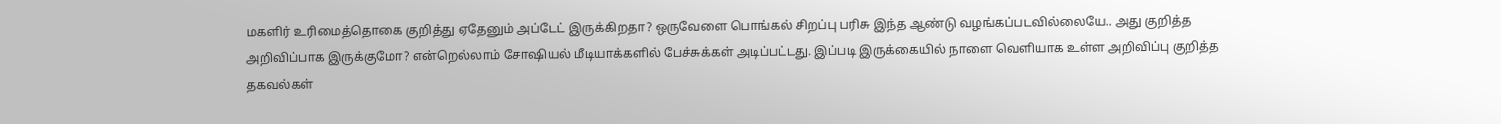மகளிர் உரிமைத்தொகை குறித்து ஏதேனும் அப்டேட் இருக்கிறதா? ஒருவேளை பொங்கல் சிறப்பு பரிசு இந்த ஆண்டு வழங்கப்படவில்லையே.. அது குறித்த அறிவிப்பாக இருக்குமோ? என்றெல்லாம் சோஷியல் மீடியாக்களில் பேச்சுக்கள் அடிப்பட்டது. இப்படி இருக்கையில் நாளை வெளியாக உள்ள அறிவிப்பு குறித்த தகவல்கள்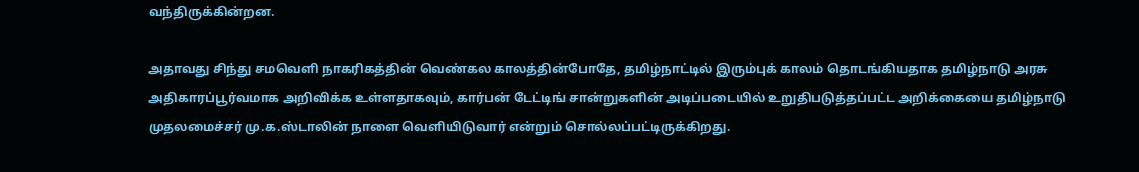வந்திருக்கின்றன.

அதாவது சிந்து சமவெளி நாகரிகத்தின் வெண்கல காலத்தின்போதே, தமிழ்நாட்டில் இரும்புக் காலம் தொடங்கியதாக தமிழ்நாடு அரசு அதிகாரப்பூர்வமாக அறிவிக்க உள்ளதாகவும், கார்பன் டேட்டிங் சான்றுகளின் அடிப்படையில் உறுதிபடுத்தப்பட்ட அறிக்கையை தமிழ்நாடு முதலமைச்சர் மு.க.ஸ்டாலின் நாளை வெளியிடுவார் என்றும் சொல்லப்பட்டிருக்கிறது.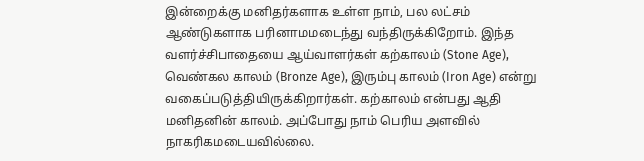இன்றைக்கு மனிதர்களாக உள்ள நாம், பல லட்சம் ஆண்டுகளாக பரினாமமடைந்து வந்திருக்கிறோம். இந்த வளர்ச்சிபாதையை ஆய்வாளர்கள் கற்காலம் (Stone Age), வெண்கல காலம் (Bronze Age), இரும்பு காலம் (Iron Age) என்று வகைப்படுத்தியிருக்கிறார்கள். கற்காலம் என்பது ஆதி மனிதனின் காலம். அப்போது நாம் பெரிய அளவில் நாகரிகமடையவில்லை.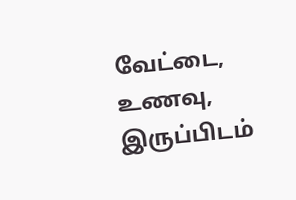வேட்டை, உணவு, இருப்பிடம்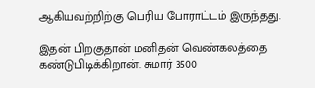ஆகியவற்றிற்கு பெரிய போராட்டம் இருந்தது.

இதன் பிறகுதான் மனிதன் வெண்கலத்தை கண்டுபிடிக்கிறான். சுமார் 3500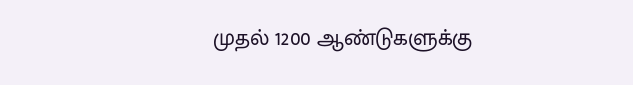முதல் 1200 ஆண்டுகளுக்கு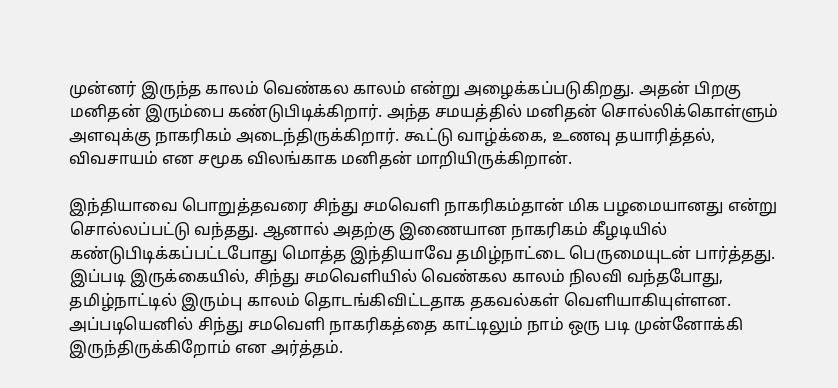முன்னர் இருந்த காலம் வெண்கல காலம் என்று அழைக்கப்படுகிறது. அதன் பிறகு மனிதன் இரும்பை கண்டுபிடிக்கிறார். அந்த சமயத்தில் மனிதன் சொல்லிக்கொள்ளும் அளவுக்கு நாகரிகம் அடைந்திருக்கிறார். கூட்டு வாழ்க்கை, உணவு தயாரித்தல், விவசாயம் என சமூக விலங்காக மனிதன் மாறியிருக்கிறான்.

இந்தியாவை பொறுத்தவரை சிந்து சமவெளி நாகரிகம்தான் மிக பழமையானது என்று சொல்லப்பட்டு வந்தது. ஆனால் அதற்கு இணையான நாகரிகம் கீழடியில் கண்டுபிடிக்கப்பட்டபோது மொத்த இந்தியாவே தமிழ்நாட்டை பெருமையுடன் பார்த்தது. இப்படி இருக்கையில், சிந்து சமவெளியில் வெண்கல காலம் நிலவி வந்தபோது, தமிழ்நாட்டில் இரும்பு காலம் தொடங்கிவிட்டதாக தகவல்கள் வெளியாகியுள்ளன. அப்படியெனில் சிந்து சமவெளி நாகரிகத்தை காட்டிலும் நாம் ஒரு படி முன்னோக்கி இருந்திருக்கிறோம் என அர்த்தம்.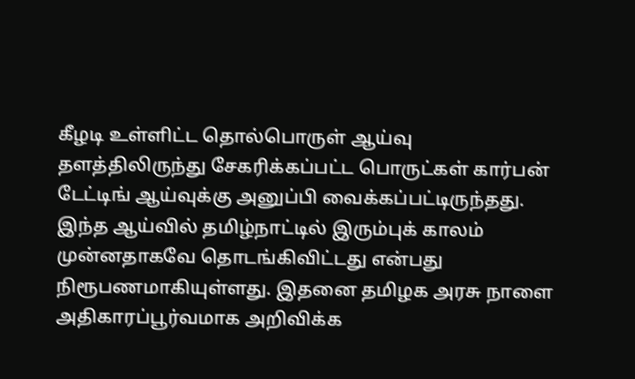கீழடி உள்ளிட்ட தொல்பொருள் ஆய்வு தளத்திலிருந்து சேகரிக்கப்பட்ட பொருட்கள் கார்பன் டேட்டிங் ஆய்வுக்கு அனுப்பி வைக்கப்பட்டிருந்தது. இந்த ஆய்வில் தமிழ்நாட்டில் இரும்புக் காலம் முன்னதாகவே தொடங்கிவிட்டது என்பது நிரூபணமாகியுள்ளது. இதனை தமிழக அரசு நாளை அதிகாரப்பூர்வமாக அறிவிக்க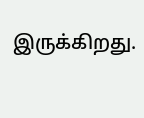இருக்கிறது.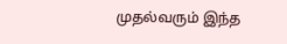முதல்வரும் இந்த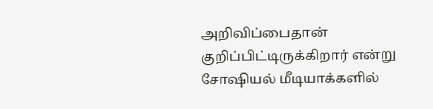அறிவிப்பைதான் குறிப்பிட்டிருக்கிறார் என்று சோஷியல் மீடியாக்களில்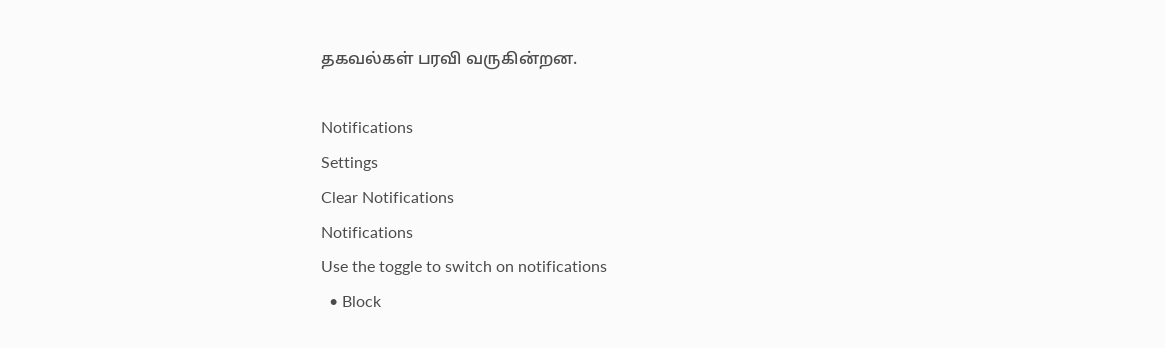தகவல்கள் பரவி வருகின்றன.

Notifications
Settings
Clear Notifications
Notifications
Use the toggle to switch on notifications
  • Block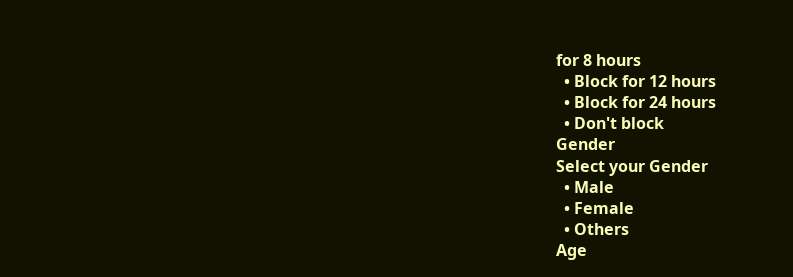for 8 hours
  • Block for 12 hours
  • Block for 24 hours
  • Don't block
Gender
Select your Gender
  • Male
  • Female
  • Others
Age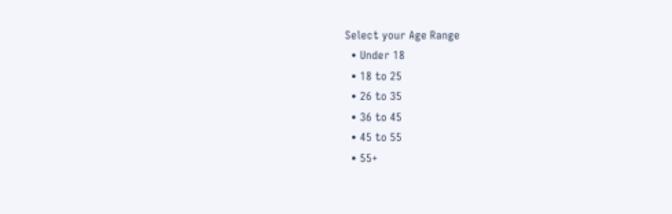Select your Age Range
  • Under 18
  • 18 to 25
  • 26 to 35
  • 36 to 45
  • 45 to 55
  • 55+